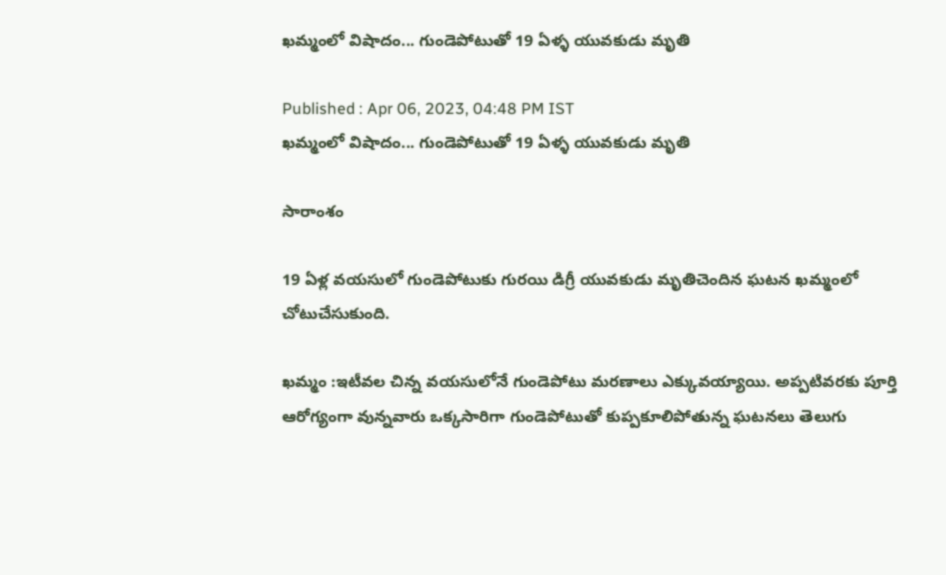ఖమ్మంలో విషాదం... గుండెపోటుతో 19 ఏళ్ళ యువకుడు మృతి

Published : Apr 06, 2023, 04:48 PM IST
ఖమ్మంలో విషాదం... గుండెపోటుతో 19 ఏళ్ళ యువకుడు మృతి

సారాంశం

19 ఏళ్ల వయసులో గుండెపోటుకు గురయి డిగ్రీ యువకుడు మృతిచెందిన ఘటన ఖమ్మంలో చోటుచేసుకుంది.

ఖమ్మం :ఇటీవల చిన్న వయసులోనే గుండెపోటు మరణాలు ఎక్కువయ్యాయి. అప్పటివరకు పూర్తి ఆరోగ్యంగా వున్నవారు ఒక్కసారిగా గుండెపోటుతో కుప్పకూలిపోతున్న ఘటనలు తెలుగు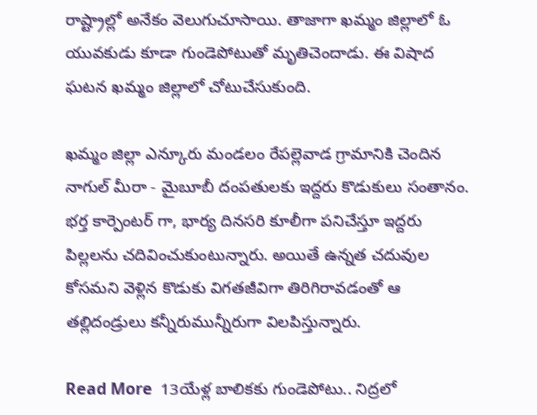రాష్ట్రాల్లో అనేకం వెలుగుచూసాయి. తాజాగా ఖమ్మం జిల్లాలో ఓ యువకుడు కూడా గుండెపోటుతో మృతిచెందాడు. ఈ విషాద ఘటన ఖమ్మం జిల్లాలో చోటుచేసుకుంది.

ఖమ్మం జిల్లా ఎన్కూరు మండలం రేపల్లెవాడ గ్రామానికి చెందిన నాగుల్ మీరా - మైబూబీ దంపతులకు ఇద్దరు కొడుకులు సంతానం. భర్త కార్పెంటర్ గా, భార్య దినసరి కూలీగా పనిచేస్తూ ఇద్దరు పిల్లలను చదివించుకుంటున్నారు. అయితే ఉన్నత చదువుల కోసమని వెళ్లిన కొడుకు విగతజీవిగా తిరిగిరావడంతో ఆ తల్లిదండ్రులు కన్నీరుమున్నీరుగా విలపిస్తున్నారు.

Read More  13యేళ్ల బాలికకు గుండెపోటు.. నిద్రలో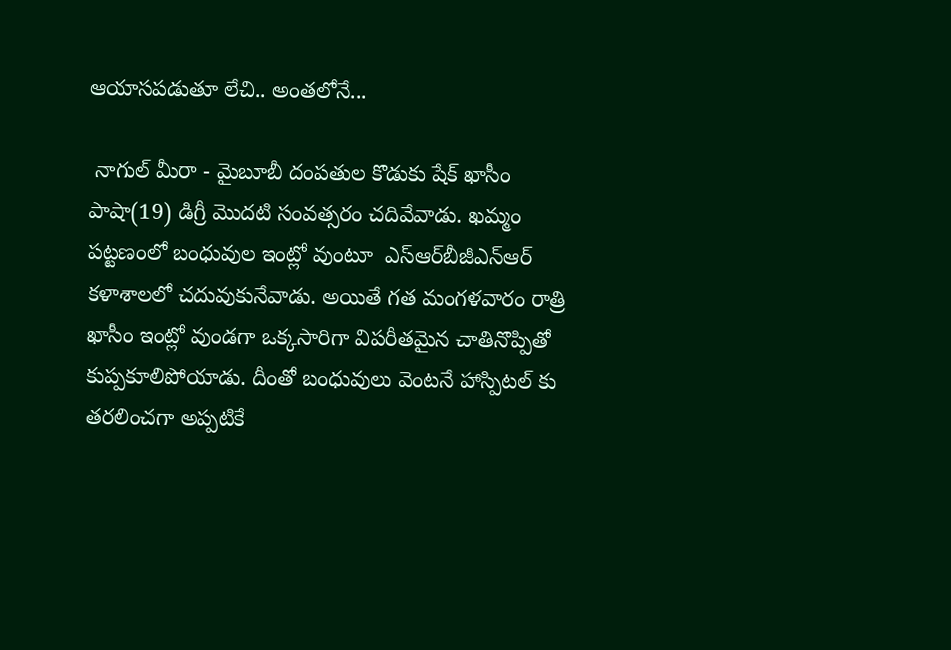ఆయాసపడుతూ లేచి.. అంతలోనే...

 నాగుల్ మీరా - మైబూబీ దంపతుల కొడుకు షేక్ ఖాసీం పాషా(19) డిగ్రీ మొదటి సంవత్సరం చదివేవాడు. ఖమ్మం పట్టణంలో బంధువుల ఇంట్లో వుంటూ  ఎస్‌ఆర్‌బీజీఎన్‌ఆర్‌ కళాశాలలో చదువుకునేవాడు. అయితే గత మంగళవారం రాత్రి ఖాసీం ఇంట్లో వుండగా ఒక్కసారిగా విపరీతమైన చాతినొప్పితో కుప్పకూలిపోయాడు. దీంతో బంధువులు వెంటనే హాస్పిటల్ కు తరలించగా అప్పటికే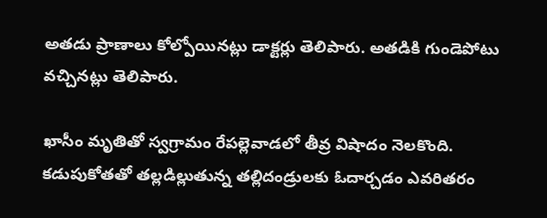అతడు ప్రాణాలు కోల్పోయినట్లు డాక్టర్లు తెలిపారు. అతడికి గుండెపోటు వచ్చినట్లు తెలిపారు.

ఖాసీం మృతితో స్వగ్రామం రేపల్లెవాడలో తీవ్ర విషాదం నెలకొంది. కడుపుకోతతో తల్లడిల్లుతున్న తల్లిదండ్రులకు ఓదార్చడం ఎవరితరం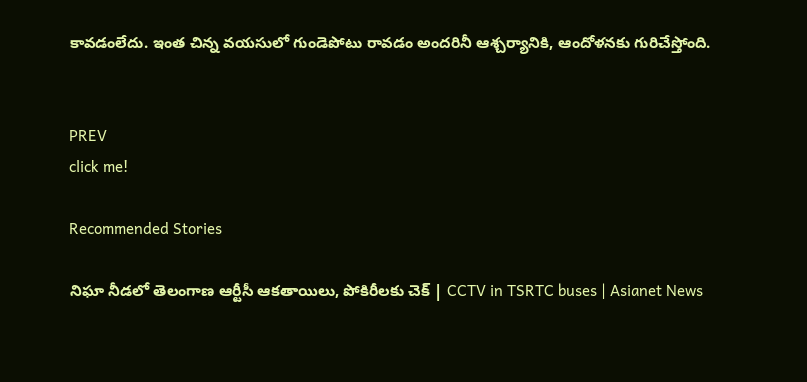కావడంలేదు. ఇంత చిన్న వయసులో గుండెపోటు రావడం అందరినీ ఆశ్చర్యానికి, ఆందోళనకు గురిచేస్తోంది.


PREV
click me!

Recommended Stories

నిఘా నీడలో తెలంగాణ ఆర్టీసీ ఆకతాయిలు, పోకిరీలకు చెక్ | CCTV in TSRTC buses | Asianet News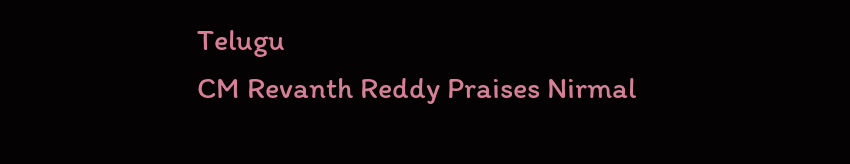Telugu
CM Revanth Reddy Praises Nirmal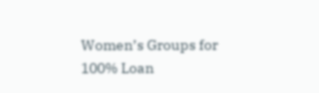Women’s Groups for 100% Loan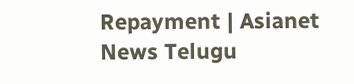Repayment | Asianet News Telugu